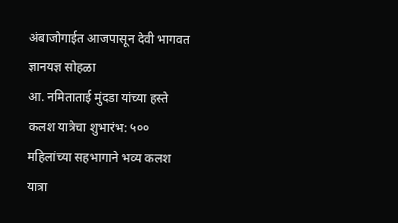अंबाजोगाईत आजपासून देवी भागवत ज्ञानयज्ञ सोहळा
आ. नमिताताई मुंदडा यांच्या हस्ते कलश यात्रेचा शुभारंभ: ५०० महिलांच्या सहभागाने भव्य कलश यात्रा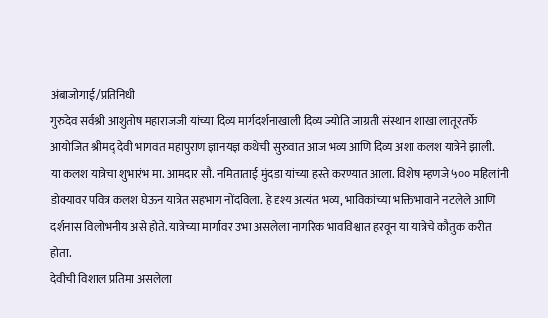अंबाजोगाई/प्रतिनिधी
गुरुदेव सर्वश्री आशुतोष महाराजजी यांच्या दिव्य मार्गदर्शनाखाली दिव्य ज्योति जाग्रती संस्थान शाखा लातूरतर्फे आयोजित श्रीमद् देवी भागवत महापुराण ज्ञानयज्ञ कथेची सुरुवात आज भव्य आणि दिव्य अशा कलश यात्रेने झाली.
या कलश यात्रेचा शुभारंभ मा. आमदार सौ. नमिताताई मुंदडा यांच्या हस्ते करण्यात आला. विशेष म्हणजे ५०० महिलांनी डोक्यावर पवित्र कलश घेऊन यात्रेत सहभाग नोंदविला. हे दृश्य अत्यंत भव्य, भाविकांच्या भक्तिभावाने नटलेले आणि दर्शनास विलोभनीय असे होते. यात्रेच्या मार्गावर उभा असलेला नागरिक भावविश्वात हरवून या यात्रेचे कौतुक करीत होता.
देवीची विशाल प्रतिमा असलेला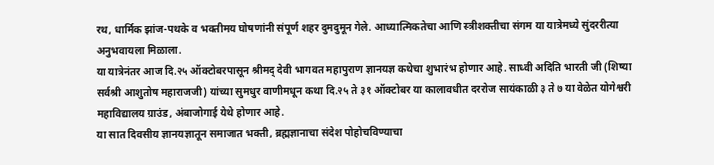रथ, धार्मिक झांज-पथके व भक्तीमय घोषणांनी संपूर्ण शहर दुमदुमून गेले. आध्यात्मिकतेचा आणि स्त्रीशक्तीचा संगम या यात्रेमध्ये सुंदररीत्या अनुभवायला मिळाला.
या यात्रेनंतर आज दि.२५ ऑक्टोबरपासून श्रीमद् देवी भागवत महापुराण ज्ञानयज्ञ कथेचा शुभारंभ होणार आहे. साध्वी अदिति भारती जी (शिष्या सर्वश्री आशुतोष महाराजजी) यांच्या सुमधुर वाणीमधून कथा दि.२५ ते ३१ ऑक्टोबर या कालावधीत दररोज सायंकाळी ३ ते ७ या वेळेत योगेश्वरी महाविद्यालय ग्राउंड, अंबाजोगाई येथे होणार आहे.
या सात दिवसीय ज्ञानयज्ञातून समाजात भक्ती, ब्रह्मज्ञानाचा संदेश पोहोचविण्याचा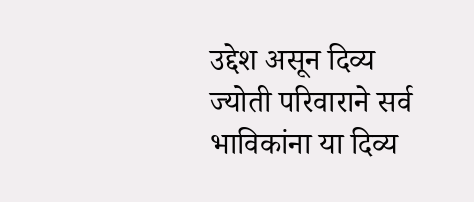उद्देश असून दिव्य ज्योती परिवाराने सर्व भाविकांना या दिव्य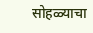सोहळ्याचा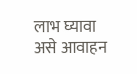लाभ घ्यावा असे आवाहन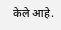केले आहे.